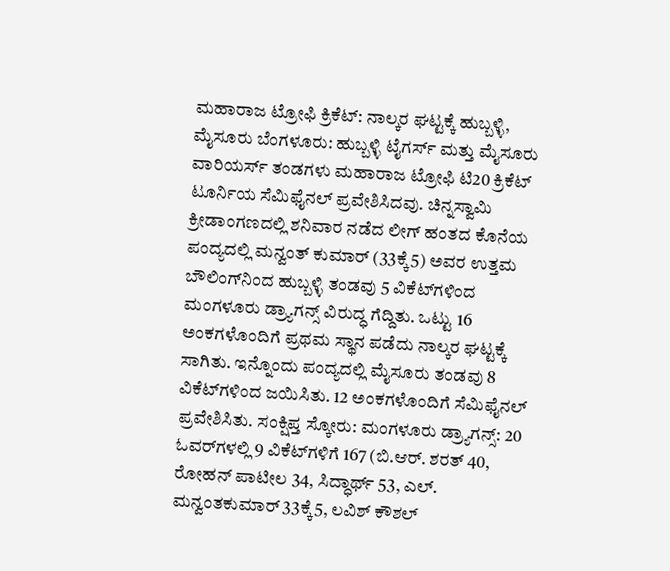ಮಹಾರಾಜ ಟ್ರೋಫಿ ಕ್ರಿಕೆಟ್: ನಾಲ್ಕರ ಘಟ್ಟಕ್ಕೆ ಹುಬ್ಬಳ್ಳಿ, ಮೈಸೂರು ಬೆಂಗಳೂರು: ಹುಬ್ಬಳ್ಳಿ ಟೈಗರ್ಸ್ ಮತ್ತು ಮೈಸೂರು ವಾರಿಯರ್ಸ್ ತಂಡಗಳು ಮಹಾರಾಜ ಟ್ರೋಫಿ ಟಿ20 ಕ್ರಿಕೆಟ್ ಟೂರ್ನಿಯ ಸೆಮಿಫೈನಲ್ ಪ್ರವೇಶಿಸಿದವು. ಚಿನ್ನಸ್ವಾಮಿ ಕ್ರೀಡಾಂಗಣದಲ್ಲಿ ಶನಿವಾರ ನಡೆದ ಲೀಗ್ ಹಂತದ ಕೊನೆಯ ಪಂದ್ಯದಲ್ಲಿ ಮನ್ವಂತ್‌ ಕುಮಾರ್ (33ಕ್ಕೆ5) ಅವರ ಉತ್ತಮ ಬೌಲಿಂಗ್‌ನಿಂದ ಹುಬ್ಬಳ್ಳಿ ತಂಡವು 5 ವಿಕೆಟ್‌ಗಳಿಂದ ಮಂಗಳೂರು ಡ್ರ್ಯಾಗನ್ಸ್ ವಿರುದ್ಧ ಗೆದ್ದಿತು. ಒಟ್ಟು 16 ಅಂಕಗಳೊಂದಿಗೆ ಪ್ರಥಮ ಸ್ಥಾನ ಪಡೆದು ನಾಲ್ಕರ ಘಟ್ಟಕ್ಕೆ ಸಾಗಿತು. ಇನ್ನೊಂದು ಪಂದ್ಯದಲ್ಲಿ ಮೈಸೂರು ತಂಡವು 8 ವಿಕೆಟ್‌ಗಳಿಂದ ಜಯಿಸಿತು. 12 ಅಂಕಗಳೊಂದಿಗೆ ಸೆಮಿಫೈನಲ್ ಪ್ರವೇಶಿಸಿತು. ಸಂಕ್ಷಿಪ್ತ ಸ್ಕೋರು: ಮಂಗಳೂರು ಡ್ರ್ಯಾಗನ್ಸ್: 20 ಓವರ್‌ಗಳಲ್ಲಿ 9 ವಿಕೆಟ್‌ಗಳಿಗೆ 167 (ಬಿ.ಆರ್. ಶರತ್ 40, ರೋಹನ್ ಪಾಟೀಲ 34, ಸಿದ್ಧಾರ್ಥ್ 53, ಎಲ್. ಮನ್ವಂತಕುಮಾರ್ 33ಕ್ಕೆ5, ಲವಿಶ್ ಕೌಶಲ್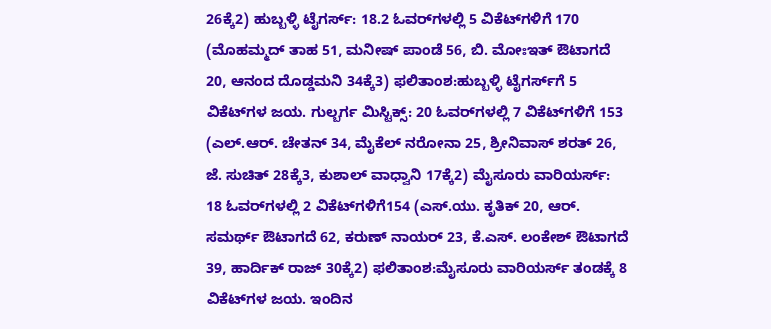26ಕ್ಕೆ2) ಹುಬ್ಬಳ್ಳಿ ಟೈಗರ್ಸ್: 18.2 ಓವರ್‌ಗಳಲ್ಲಿ 5 ವಿಕೆಟ್‌ಗಳಿಗೆ 170 (ಮೊಹಮ್ಮದ್ ತಾಹ 51, ಮನೀಷ್ ಪಾಂಡೆ 56, ಬಿ. ಮೋಃಇತ್ ಔಟಾಗದೆ 20, ಆನಂದ ದೊಡ್ಡಮನಿ 34ಕ್ಕೆ3) ಫಲಿತಾಂಶ:ಹುಬ್ಬಳ್ಳಿ ಟೈಗರ್ಸ್‌ಗೆ 5 ವಿಕೆಟ್‌ಗಳ ಜಯ. ಗುಲ್ಬರ್ಗ ಮಿಸ್ಟಿಕ್ಸ್: 20 ಓವರ್‌ಗಳಲ್ಲಿ 7 ವಿಕೆಟ್‌ಗಳಿಗೆ 153 (ಎಲ್‌.ಆರ್. ಚೇತನ್ 34, ಮೈಕೆಲ್ ನರೋನಾ 25, ಶ್ರೀನಿವಾಸ್ ಶರತ್ 26, ಜೆ. ಸುಚಿತ್ 28ಕ್ಕೆ3, ಕುಶಾಲ್ ವಾಧ್ವಾನಿ 17ಕ್ಕೆ2) ಮೈಸೂರು ವಾರಿಯರ್ಸ್: 18 ಓವರ್‌ಗಳಲ್ಲಿ 2 ವಿಕೆಟ್‌ಗಳಿಗೆ154 (ಎಸ್‌.ಯು. ಕೃತಿಕ್ 20, ಆರ್. ಸಮರ್ಥ್ ಔಟಾಗದೆ 62, ಕರುಣ್ ನಾಯರ್ 23, ಕೆ.ಎಸ್. ಲಂಕೇಶ್ ಔಟಾಗದೆ 39, ಹಾರ್ದಿಕ್ ರಾಜ್ 30ಕ್ಕೆ2) ಫಲಿತಾಂಶ:ಮೈಸೂರು ವಾರಿಯರ್ಸ್ ತಂಡಕ್ಕೆ 8 ವಿಕೆಟ್‌ಗಳ ಜಯ. ಇಂದಿನ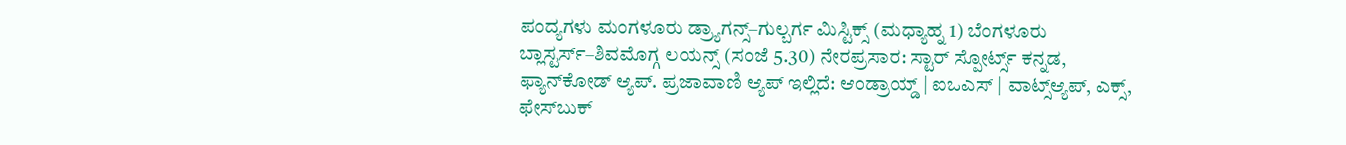ಪಂದ್ಯಗಳು ಮಂಗಳೂರು ಡ್ರ್ಯಾಗನ್ಸ್–ಗುಲ್ಬರ್ಗ ಮಿಸ್ಟಿಕ್ಸ್ (ಮಧ್ಯಾಹ್ನ 1) ಬೆಂಗಳೂರು ಬ್ಲಾಸ್ಟರ್ಸ್–ಶಿವಮೊಗ್ಗ ಲಯನ್ಸ್ (ಸಂಜೆ 5.30) ನೇರಪ್ರಸಾರ: ಸ್ಟಾರ್ ಸ್ಪೋರ್ಟ್ಸ್ ಕನ್ನಡ, ಫ್ಯಾನ್‌ಕೋಡ್ ಆ್ಯಪ್. ಪ್ರಜಾವಾಣಿ ಆ್ಯಪ್ ಇಲ್ಲಿದೆ: ಆಂಡ್ರಾಯ್ಡ್ | ಐಒಎಸ್ | ವಾಟ್ಸ್ಆ್ಯಪ್, ಎಕ್ಸ್, ಫೇಸ್‌ಬುಕ್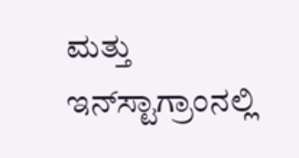ಮತ್ತು ಇನ್‌ಸ್ಟಾಗ್ರಾಂನಲ್ಲಿ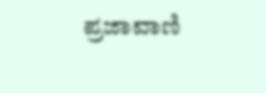ಪ್ರಜಾವಾಣಿ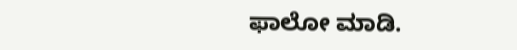ಫಾಲೋ ಮಾಡಿ.